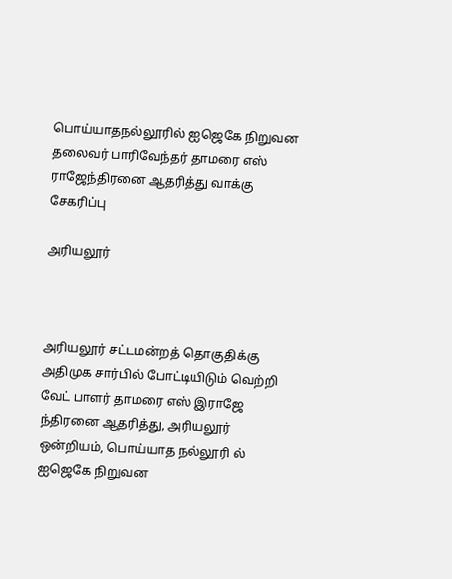பொய்யாதநல்லூரில் ஐஜெகே நிறுவன தலைவர் பாரிவேந்தர் தாமரை எஸ் ராஜேந்திரனை ஆதரித்து வாக்கு சேகரிப்பு

அரியலூர்



அரியலூர் சட்டமன்றத் தொகுதிக்கு அதிமுக சார்பில் போட்டியிடும் வெற்றி வேட் பாளர் தாமரை எஸ் இராஜே ந்திரனை ஆதரித்து, அரியலூர் ஒன்றியம், பொய்யாத நல்லூரி ல் ஐஜெகே நிறுவன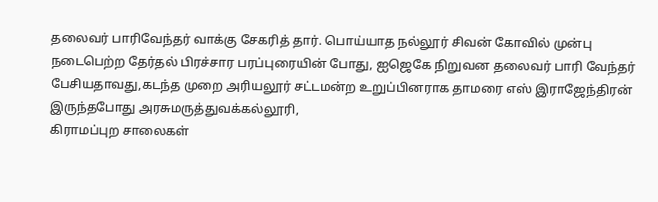தலைவர் பாரிவேந்தர் வாக்கு சேகரித் தார். பொய்யாத நல்லூர் சிவன் கோவில் முன்பு நடைபெற்ற தேர்தல் பிரச்சார பரப்புரையின் போது, ஐஜெகே நிறுவன தலைவர் பாரி வேந்தர் பேசியதாவது,கடந்த முறை அரியலூர் சட்டமன்ற உறுப்பினராக தாமரை எஸ் இராஜேந்திரன் இருந்தபோது அரசுமருத்துவக்கல்லூரி,
கிராமப்புற சாலைகள்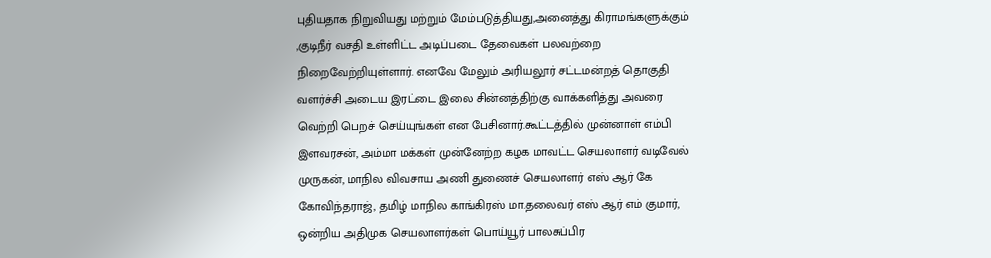புதியதாக நிறுவியது மற்றும் மேம்படுத்தியது,அனைத்து கிராமங்களுக்கும் ,குடிநீர் வசதி உள்ளிட்ட அடிப்படை தேவைகள் பலவற்றை நிறைவேற்றியுள்ளார். எனவே மேலும் அரியலூர் சட்டமன்றத் தொகுதி வளர்ச்சி அடைய இரட்டை இலை சின்னத்திற்கு வாக்களித்து அவரை வெற்றி பெறச் செய்யுங்கள் என பேசினார்.கூட்டத்தில் முன்னாள் எம்பி இளவரசன், அம்மா மக்கள் முன்னேற்ற கழக மாவட்ட செயலாளர் வடிவேல் முருகன், மாநில விவசாய அணி துணைச் செயலாளர் எஸ் ஆர் கே கோவிந்தராஜ், தமிழ் மாநில காங்கிரஸ் மா.தலைவர் எஸ் ஆர் எம் குமார், ஒன்றிய அதிமுக செயலாளர்கள் பொய்யூர் பாலசுப்பிர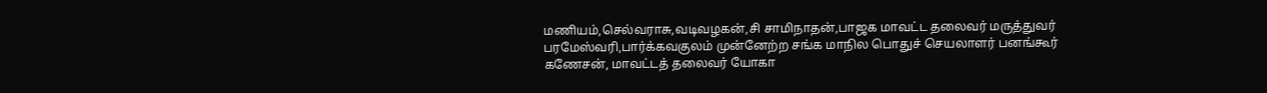மணியம்,செல்வராசு,வடிவழகன்,சி சாமிநாதன்,பாஜக மாவட்ட தலைவர் மருத்துவர் பரமேஸ்வரி,பார்க்கவகுலம் முன்னேற்ற சங்க மாநில பொதுச் செயலாளர் பனங்கூர் கணேசன், மாவட்டத் தலைவர் யோகா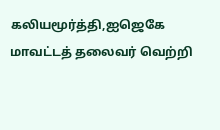கலியமூர்த்தி,ஐஜெகே மாவட்டத் தலைவர் வெற்றி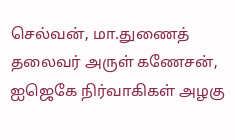செல்வன், மா.துணைத் தலைவர் அருள் கணேசன், ஐஜெகே நிர்வாகிகள் அழகு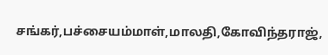சங்கர்,பச்சையம்மாள்,மாலதி,கோவிந்தராஜ்,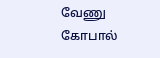வேணு கோபால்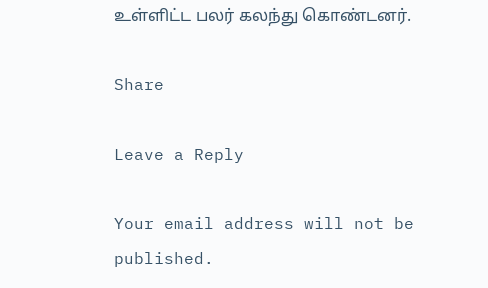உள்ளிட்ட பலர் கலந்து கொண்டனர்.

Share

Leave a Reply

Your email address will not be published.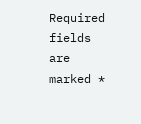Required fields are marked *